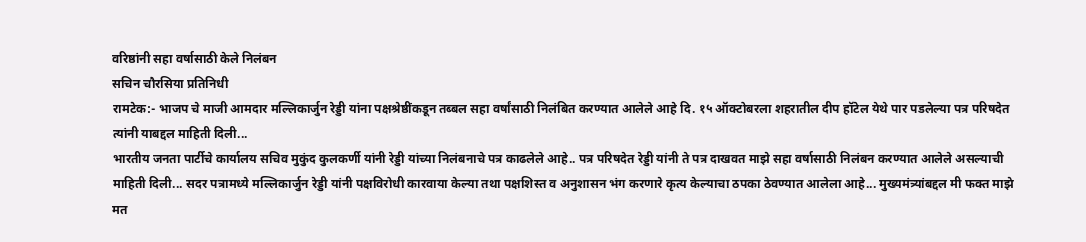वरिष्ठांनी सहा वर्षासाठी केले निलंबन
सचिन चौरसिया प्रतिनिधी
रामटेक:- भाजप चे माजी आमदार मल्लिकार्जुन रेड्डी यांना पक्षश्रेष्ठींकडून तब्बल सहा वर्षांसाठी निलंबित करण्यात आलेले आहे दि. १५ ऑक्टोबरला शहरातील दीप हॉटेल येथे पार पडलेल्या पत्र परिषदेत त्यांनी याबद्दल माहिती दिली...
भारतीय जनता पार्टीचे कार्यालय सचिव मुकुंद कुलकर्णी यांनी रेड्डी यांच्या निलंबनाचे पत्र काढलेले आहे.. पत्र परिषदेत रेड्डी यांनी ते पत्र दाखवत माझे सहा वर्षासाठी निलंबन करण्यात आलेले असल्याची माहिती दिली... सदर पत्रामध्ये मल्लिकार्जुन रेड्डी यांनी पक्षविरोधी कारवाया केल्या तथा पक्षशिस्त व अनुशासन भंग करणारे कृत्य केल्याचा ठपका ठेवण्यात आलेला आहे... मुख्यमंत्र्यांबद्दल मी फक्त माझे मत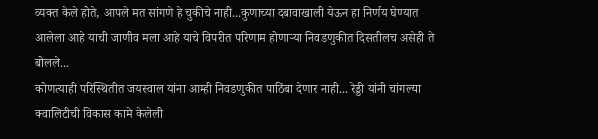व्यक्त केले होते, आपले मत सांगणे हे चुकीचे नाही...कुणाच्या दबावाखाली येऊन हा निर्णय घेण्यात आलेला आहे याची जाणीव मला आहे याचे विपरीत परिणाम होणाऱ्या निवडणुकीत दिसतीलच असेही ते बोलले...
कोणत्याही परिस्थितीत जयस्वाल यांना आम्ही निवडणुकीत पाठिंबा देणार नाही... रेड्डी यांनी चांगल्या क्वालिटीची विकास कामे केलेली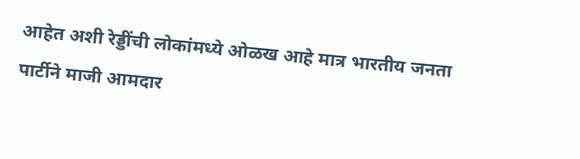आहेत अशी रेड्डींची लोकांमध्ये ओळख आहे मात्र भारतीय जनता पार्टीने माजी आमदार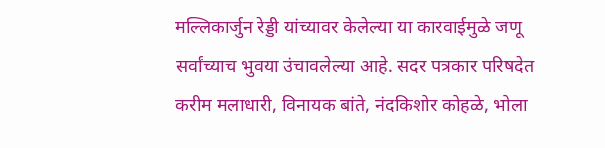मल्लिकार्जुन रेड्डी यांच्यावर केलेल्या या कारवाईमुळे जणू सर्वांच्याच भुवया उंचावलेल्या आहे. सदर पत्रकार परिषदेत करीम मलाधारी, विनायक बांते, नंदकिशोर कोहळे, भोला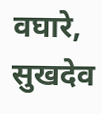वघारे, सुखदेव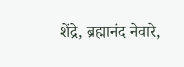शेंद्रे, ब्रह्मानंद नेवारे,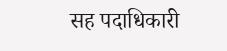सह पदाधिकारी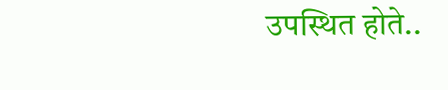उपस्थित होते..